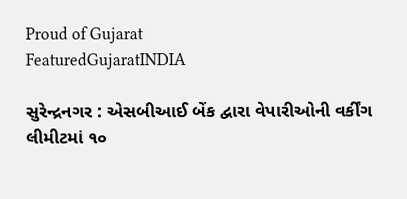Proud of Gujarat
FeaturedGujaratINDIA

સુરેન્દ્રનગર : એસબીઆઈ બેંક દ્વારા વેપારીઓની વર્કીંગ લીમીટમાં ૧૦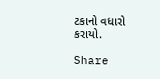ટકાનો વધારો કરાયો.

Share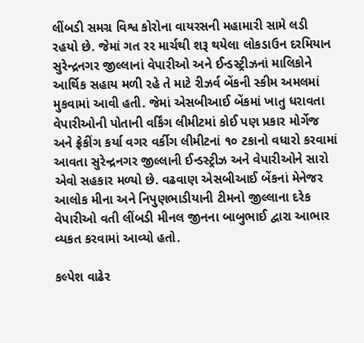લીંબડી સમગ્ર વિશ્વ કોરોના વાયરસની મહામારી સામે લડી રહયો છે. જેમાં ગત રર માર્ચથી શરૂ થયેલા લોકડાઉન દરમિયાન સુરેન્દ્રનગર જીલ્લાનાં વેપારીઓ અને ઈન્ડસ્ટ્રીઝનાં માલિકોને આર્થિક સહાય મળી રહે તે માટે રીઝર્વ બેંકની સ્કીમ અમલમાં મુકવામાં આવી હતી. જેમાં એસબીઆઈ બેંકમાં ખાતુ ધરાવતા વેપારીઓની પોતાની વર્કિંગ લીમીટમાં કોઈ પણ પ્રકાર મોર્ગેજ અને ફ્રેકીંગ કર્યા વગર વર્કીગ લીમીટનાં ૧૦ ટકાનો વધારો કરવામાં આવતા સુરેન્દ્રનગર જીલ્લાની ઈન્ડસ્ટ્રીઝ અને વેપારીઓને સારો એવો સહકાર મળ્યો છે. વઢવાણ એસબીઆઈ બેંકનાં મેનેજર આલોક મીના અને નિપુણભાડીયાની ટીમનો જીલ્લાના દરેક વેપારીઓ વતી લીંબડી મીનલ જીનના બાબુભાઈ દ્વારા આભાર વ્યકત કરવામાં આવ્યો હતો.

કલ્પેશ વાઢેર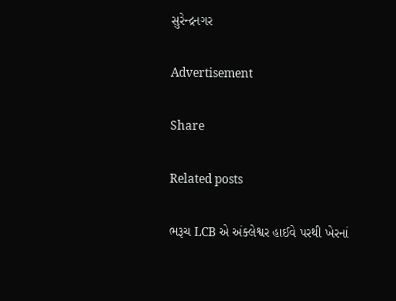સુરેન્દ્રનગર

Advertisement

Share

Related posts

ભરૂચ LCB એ અંક્લેશ્વર હાઈવે પરથી ખેરનાં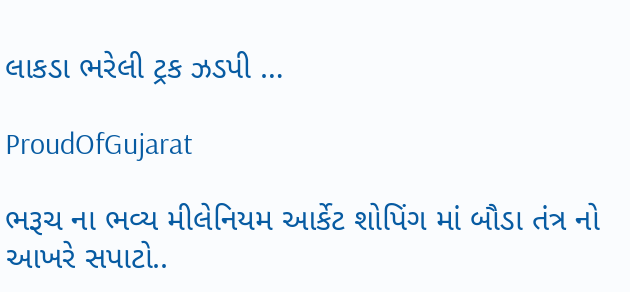લાકડા ભરેલી ટ્રક ઝડપી …

ProudOfGujarat

ભરૂચ ના ભવ્ય મીલેનિયમ આર્કેટ શોપિંગ માં બૌડા તંત્ર નો આખરે સપાટો..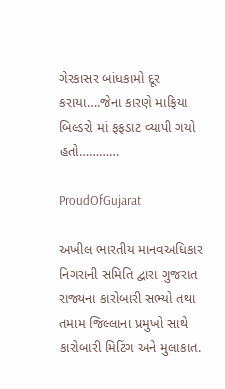ગેરકાસર બાંધકામો દૂર કરાયા….જેના કારણે માફિયા બિલ્ડરો માં ફફડાટ વ્યાપી ગયો હતો…………

ProudOfGujarat

અખીલ ભારતીય માનવઅધિકાર નિગરાની સમિતિ દ્વારા ગુજરાત રાજ્યના કારોબારી સભ્યો તથા તમામ જિલ્લાના પ્રમુખો સાથે કારોબારી મિટિંગ અને મુલાકાત.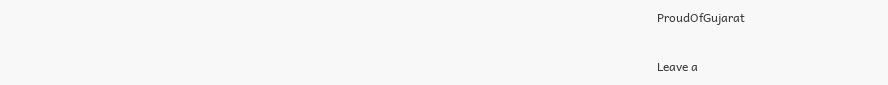ProudOfGujarat

Leave a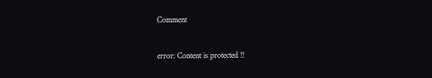Comment

error: Content is protected !!